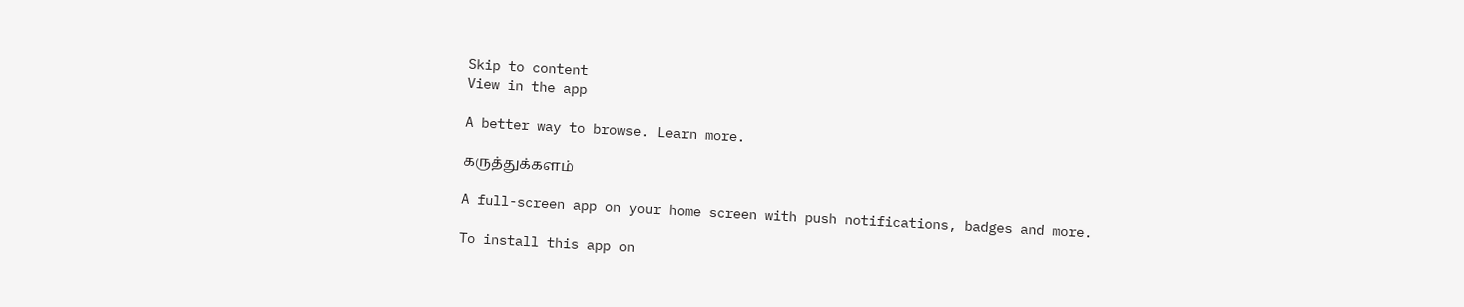Skip to content
View in the app

A better way to browse. Learn more.

கருத்துக்களம்

A full-screen app on your home screen with push notifications, badges and more.

To install this app on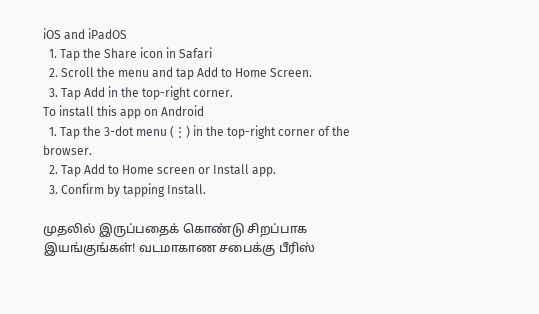iOS and iPadOS
  1. Tap the Share icon in Safari
  2. Scroll the menu and tap Add to Home Screen.
  3. Tap Add in the top-right corner.
To install this app on Android
  1. Tap the 3-dot menu (⋮) in the top-right corner of the browser.
  2. Tap Add to Home screen or Install app.
  3. Confirm by tapping Install.

முதலில் இருப்பதைக் கொண்டு சிறப்பாக இயங்குங்கள்! வடமாகாண சபைக்கு பீரிஸ்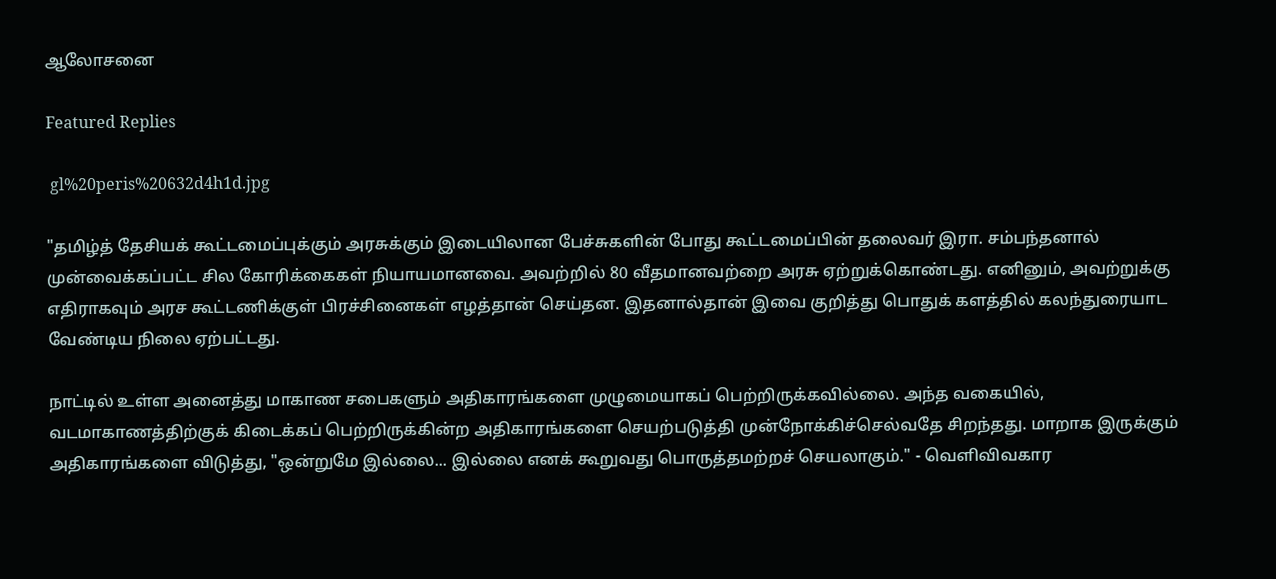ஆலோசனை

Featured Replies

 gl%20peris%20632d4h1d.jpg

"தமிழ்த் தேசியக் கூட்டமைப்புக்கும் அரசுக்கும் இடையிலான பேச்சுகளின் போது கூட்டமைப்பின் தலைவர் இரா. சம்பந்தனால் முன்வைக்கப்பட்ட சில கோரிக்கைகள் நியாயமானவை. அவற்றில் 80 வீதமானவற்றை அரசு ஏற்றுக்கொண்டது. எனினும், அவற்றுக்கு எதிராகவும் அரச கூட்டணிக்குள் பிரச்சினைகள் எழத்தான் செய்தன. இதனால்தான் இவை குறித்து பொதுக் களத்தில் கலந்துரையாட வேண்டிய நிலை ஏற்பட்டது.

நாட்டில் உள்ள அனைத்து மாகாண சபைகளும் அதிகாரங்களை முழுமையாகப் பெற்றிருக்கவில்லை. அந்த வகையில், வடமாகாணத்திற்குக் கிடைக்கப் பெற்றிருக்கின்ற அதிகாரங்களை செயற்படுத்தி முன்நோக்கிச்செல்வதே சிறந்தது. மாறாக இருக்கும் அதிகாரங்களை விடுத்து, "ஒன்றுமே இல்லை... இல்லை எனக் கூறுவது பொருத்தமற்றச் செயலாகும்." - வெளிவிவகார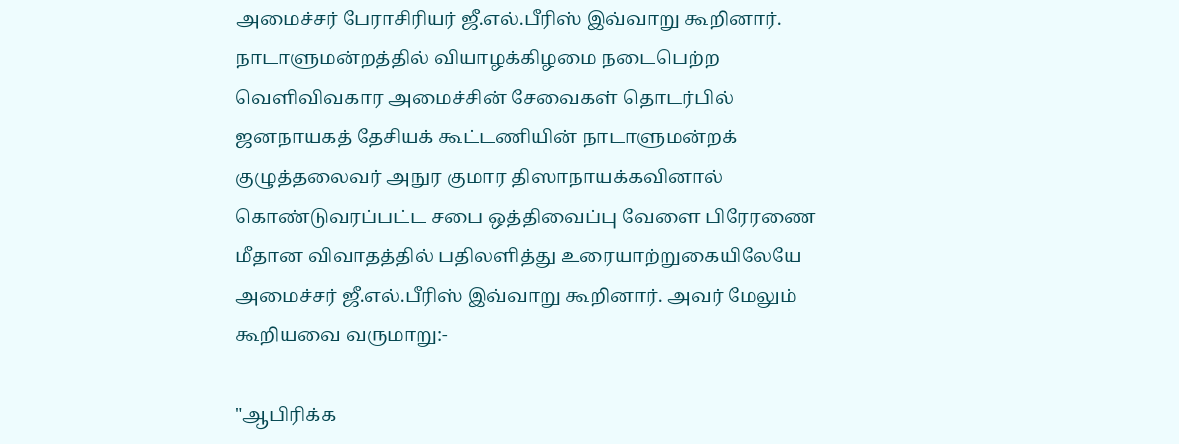அமைச்சர் பேராசிரியர் ஜீ.எல்.பீரிஸ் இவ்வாறு கூறினார். நாடாளுமன்றத்தில் வியாழக்கிழமை நடைபெற்ற வெளிவிவகார அமைச்சின் சேவைகள் தொடர்பில் ஜனநாயகத் தேசியக் கூட்டணியின் நாடாளுமன்றக் குழுத்தலைவர் அநுர குமார திஸாநாயக்கவினால் கொண்டுவரப்பட்ட சபை ஒத்திவைப்பு வேளை பிரேரணை மீதான விவாதத்தில் பதிலளித்து உரையாற்றுகையிலேயே அமைச்சர் ஜீ.எல்.பீரிஸ் இவ்வாறு கூறினார். அவர் மேலும் கூறியவை வருமாறு:-

"ஆபிரிக்க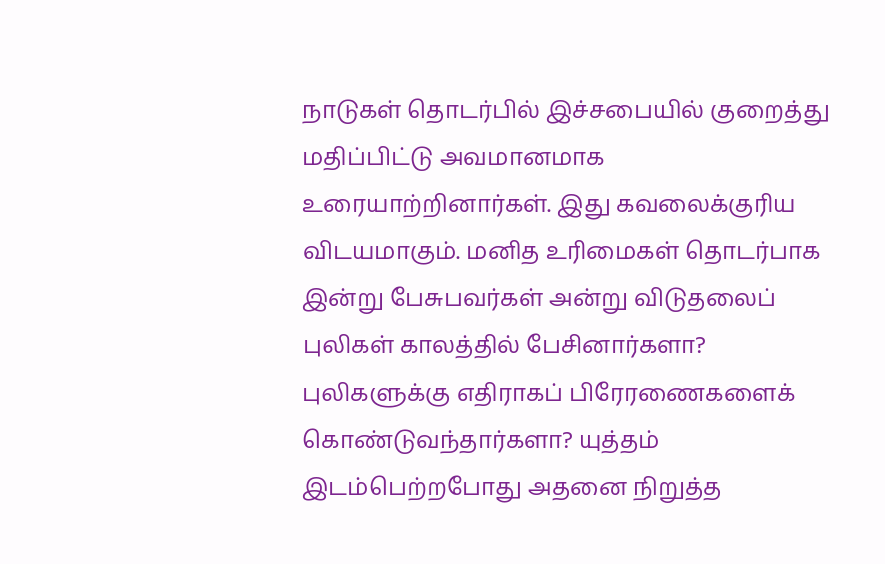நாடுகள் தொடர்பில் இச்சபையில் குறைத்து மதிப்பிட்டு அவமானமாக உரையாற்றினார்கள். இது கவலைக்குரிய விடயமாகும். மனித உரிமைகள் தொடர்பாக இன்று பேசுபவர்கள் அன்று விடுதலைப் புலிகள் காலத்தில் பேசினார்களா? புலிகளுக்கு எதிராகப் பிரேரணைகளைக் கொண்டுவந்தார்களா? யுத்தம் இடம்பெற்றபோது அதனை நிறுத்த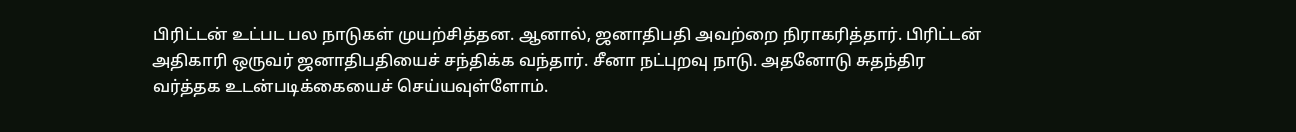பிரிட்டன் உட்பட பல நாடுகள் முயற்சித்தன. ஆனால், ஜனாதிபதி அவற்றை நிராகரித்தார். பிரிட்டன் அதிகாரி ஒருவர் ஜனாதிபதியைச் சந்திக்க வந்தார். சீனா நட்புறவு நாடு. அதனோடு சுதந்திர வர்த்தக உடன்படிக்கையைச் செய்யவுள்ளோம்.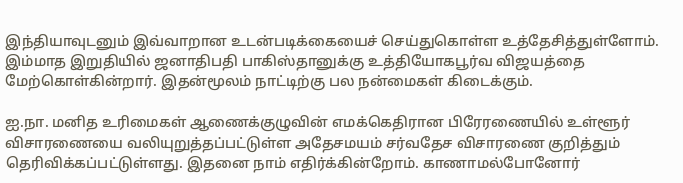இந்தியாவுடனும் இவ்வாறான உடன்படிக்கையைச் செய்துகொள்ள உத்தேசித்துள்ளோம். இம்மாத இறுதியில் ஜனாதிபதி பாகிஸ்தானுக்கு உத்தியோகபூர்வ விஜயத்தை மேற்கொள்கின்றார். இதன்மூலம் நாட்டிற்கு பல நன்மைகள் கிடைக்கும்.

ஐ.நா. மனித உரிமைகள் ஆணைக்குழுவின் எமக்கெதிரான பிரேரணையில் உள்ளூர் விசாரணையை வலியுறுத்தப்பட்டுள்ள அதேசமயம் சர்வதேச விசாரணை குறித்தும் தெரிவிக்கப்பட்டுள்ளது. இதனை நாம் எதிர்க்கின்றோம். காணாமல்போனோர்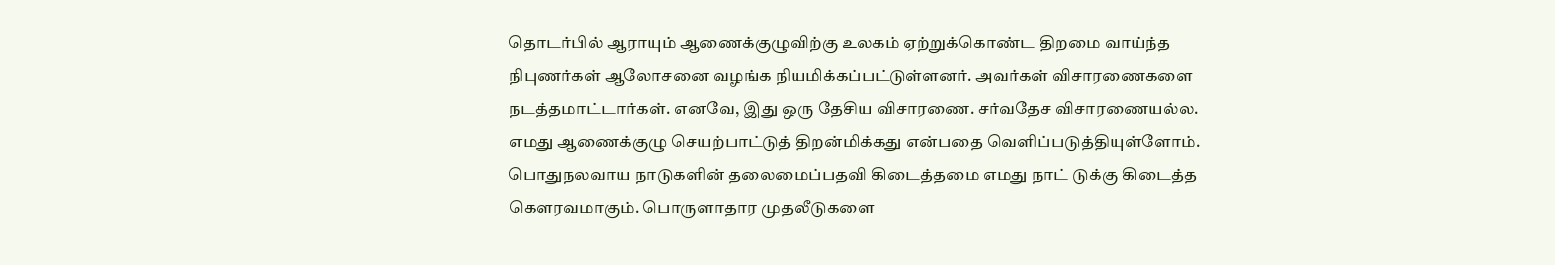தொடர்பில் ஆராயும் ஆணைக்குழுவிற்கு உலகம் ஏற்றுக்கொண்ட திறமை வாய்ந்த நிபுணர்கள் ஆலோசனை வழங்க நியமிக்கப்பட்டுள்ளனர். அவர்கள் விசாரணைகளை நடத்தமாட்டார்கள். எனவே, இது ஒரு தேசிய விசாரணை. சர்வதேச விசாரணையல்ல. எமது ஆணைக்குழு செயற்பாட்டுத் திறன்மிக்கது என்பதை வெளிப்படுத்தியுள்ளோம். பொதுநலவாய நாடுகளின் தலைமைப்பதவி கிடைத்தமை எமது நாட் டுக்கு கிடைத்த கெளரவமாகும். பொருளாதார முதலீடுகளை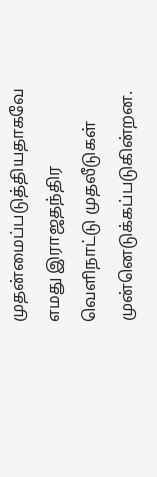முதன்மைப்படுத்தியதாகவே எமது இராஜதந்திர வெளிநாட்டு முதலீடுகள் முன்னெடுக்கப்படுகின்றன.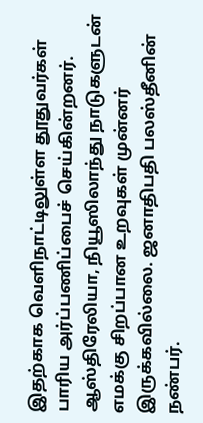இதற்காக வெளிநாட்டிலுள்ள தூதுவர்கள் பாரிய அர்ப்பணிப்பைச் செய்கின்றனர். ஆஸ்திரேலியா, நியூஸிலாந்து நாடுகளுடன் எமக்கு சிறப்பான உறவுகள் முன்னர் இருக்கவில்லை. ஜனாதிபதி பலஸ்தீனின் நண்பர்.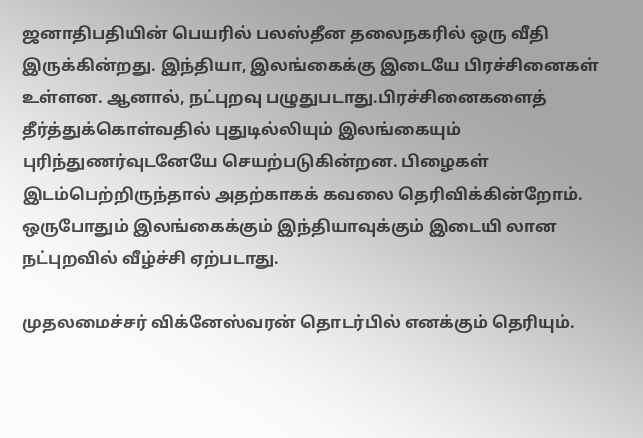ஜனாதிபதியின் பெயரில் பலஸ்தீன தலைநகரில் ஒரு வீதி இருக்கின்றது. இந்தியா, இலங்கைக்கு இடையே பிரச்சினைகள் உள்ளன. ஆனால், நட்புறவு பழுதுபடாது.பிரச்சினைகளைத் தீர்த்துக்கொள்வதில் புதுடில்லியும் இலங்கையும் புரிந்துணர்வுடனேயே செயற்படுகின்றன. பிழைகள் இடம்பெற்றிருந்தால் அதற்காகக் கவலை தெரிவிக்கின்றோம். ஒருபோதும் இலங்கைக்கும் இந்தியாவுக்கும் இடையி லான நட்புறவில் வீழ்ச்சி ஏற்படாது.

முதலமைச்சர் விக்னேஸ்வரன் தொடர்பில் எனக்கும் தெரியும்.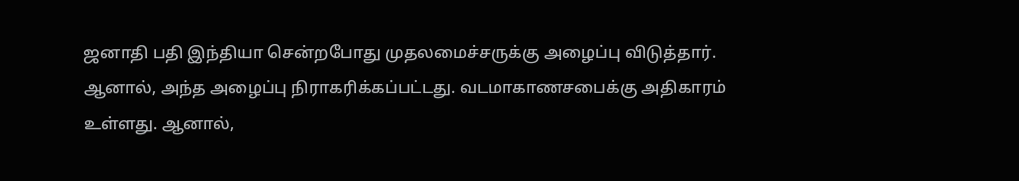ஜனாதி பதி இந்தியா சென்றபோது முதலமைச்சருக்கு அழைப்பு விடுத்தார். ஆனால், அந்த அழைப்பு நிராகரிக்கப்பட்டது. வடமாகாணசபைக்கு அதிகாரம் உள்ளது. ஆனால்,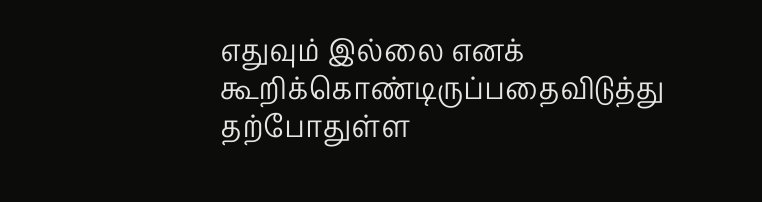எதுவும் இல்லை எனக் கூறிக்கொண்டிருப்பதைவிடுத்து தற்போதுள்ள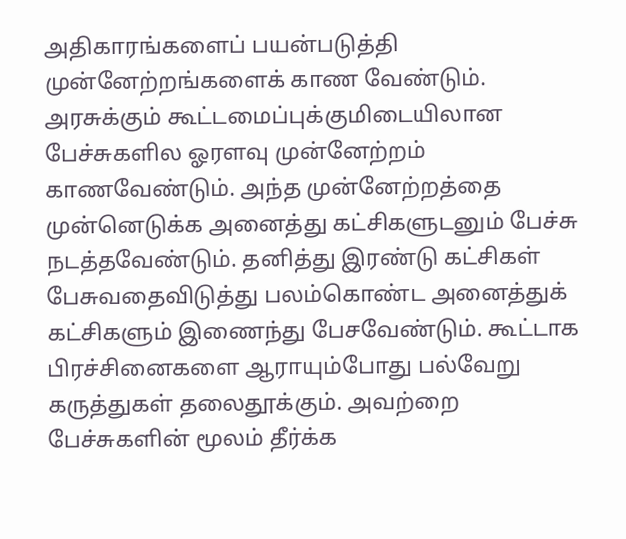அதிகாரங்களைப் பயன்படுத்தி முன்னேற்றங்களைக் காண வேண்டும். அரசுக்கும் கூட்டமைப்புக்குமிடையிலான பேச்சுகளில ஓரளவு முன்னேற்றம் காணவேண்டும். அந்த முன்னேற்றத்தை முன்னெடுக்க அனைத்து கட்சிகளுடனும் பேச்சு நடத்தவேண்டும். தனித்து இரண்டு கட்சிகள் பேசுவதைவிடுத்து பலம்கொண்ட அனைத்துக் கட்சிகளும் இணைந்து பேசவேண்டும். கூட்டாக பிரச்சினைகளை ஆராயும்போது பல்வேறு கருத்துகள் தலைதூக்கும். அவற்றை பேச்சுகளின் மூலம் தீர்க்க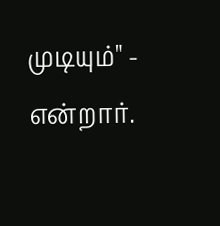முடியும்" - என்றார்.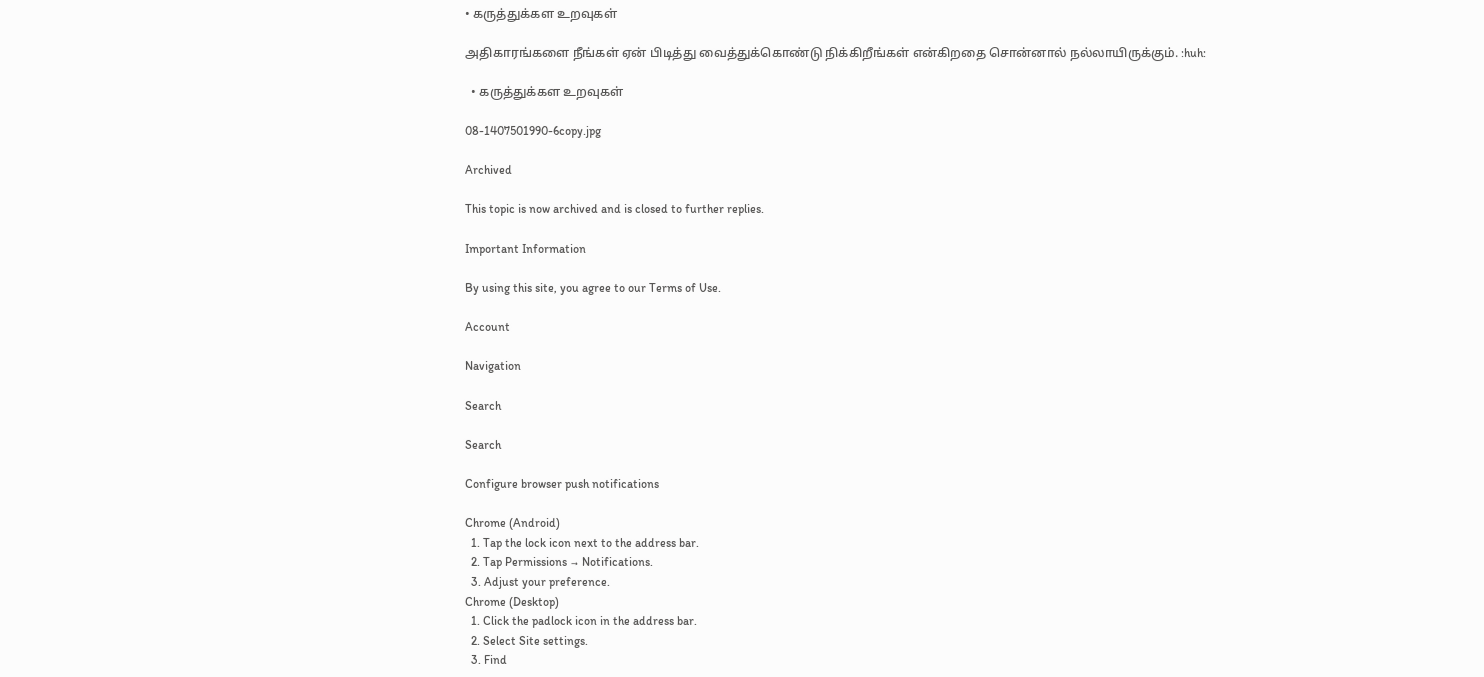• கருத்துக்கள உறவுகள்

அதிகாரங்களை நீங்கள் ஏன் பிடித்து வைத்துக்கொண்டு நிக்கிறீங்கள் என்கிறதை சொன்னால் நல்லாயிருக்கும். :huh:

  • கருத்துக்கள உறவுகள்

08-1407501990-6copy.jpg

Archived

This topic is now archived and is closed to further replies.

Important Information

By using this site, you agree to our Terms of Use.

Account

Navigation

Search

Search

Configure browser push notifications

Chrome (Android)
  1. Tap the lock icon next to the address bar.
  2. Tap Permissions → Notifications.
  3. Adjust your preference.
Chrome (Desktop)
  1. Click the padlock icon in the address bar.
  2. Select Site settings.
  3. Find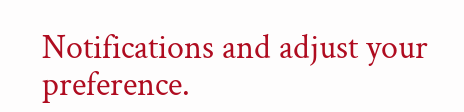Notifications and adjust your preference.